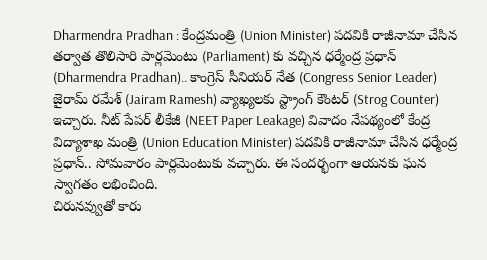Dharmendra Pradhan : కేంద్రమంత్రి (Union Minister) పదవికి రాజీనామా చేసిన తర్వాత తొలిసారి పార్లమెంటు (Parliament) కు వచ్చిన ధర్మేంద్ర ప్రధాన్ (Dharmendra Pradhan).. కాంగ్రెస్ సీనియర్ నేత (Congress Senior Leader) జైరామ్ రమేశ్ (Jairam Ramesh) వ్యాఖ్యలకు స్ట్రాంగ్ కౌంటర్ (Strog Counter) ఇచ్చారు. నీట్ పేపర్ లీకేజీ (NEET Paper Leakage) వివాదం నేపథ్యంలో కేంద్ర విద్యాశాఖ మంత్రి (Union Education Minister) పదవికి రాజీనామా చేసిన ధర్మేంద్ర ప్రధాన్.. సోమవారం పార్లమెంటుకు వచ్చారు. ఈ సందర్భంగా ఆయనకు ఘన స్వాగతం లభించింది.
చిరునవ్వుతో కారు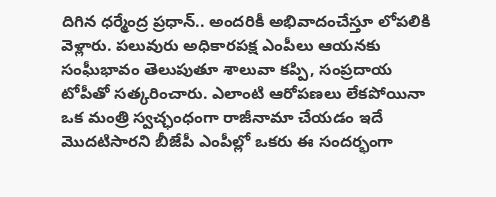దిగిన ధర్మేంద్ర ప్రధాన్.. అందరికీ అభివాదంచేస్తూ లోపలికి వెళ్లారు. పలువురు అధికారపక్ష ఎంపీలు ఆయనకు సంఘీభావం తెలుపుతూ శాలువా కప్పి, సంప్రదాయ టోపీతో సత్కరించారు. ఎలాంటి ఆరోపణలు లేకపోయినా ఒక మంత్రి స్వచ్ఛంధంగా రాజీనామా చేయడం ఇదే మొదటిసారని బీజేపీ ఎంపీల్లో ఒకరు ఈ సందర్భంగా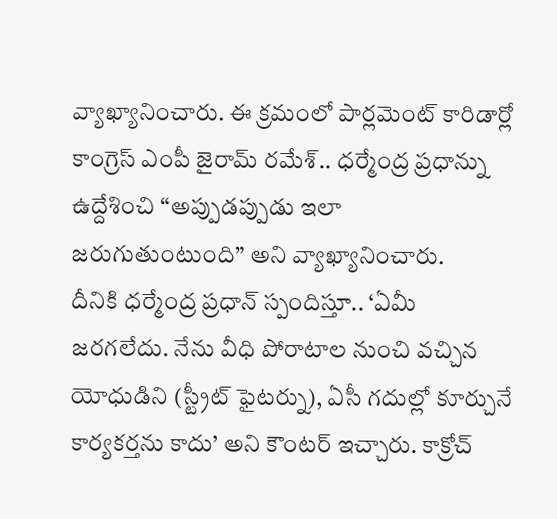వ్యాఖ్యానించారు. ఈ క్రమంలో పార్లమెంట్ కారిడార్లో కాంగ్రెస్ ఎంపీ జైరామ్ రమేశ్.. ధర్మేంద్ర ప్రధాన్ను ఉద్దేశించి “అప్పుడప్పుడు ఇలా జరుగుతుంటుంది” అని వ్యాఖ్యానించారు.
దీనికి ధర్మేంద్ర ప్రధాన్ స్పందిస్తూ.. ‘ఏమీ జరగలేదు. నేను వీధి పోరాటాల నుంచి వచ్చిన యోధుడిని (స్ట్రీట్ ఫైటర్ను), ఏసీ గదుల్లో కూర్చునే కార్యకర్తను కాదు’ అని కౌంటర్ ఇచ్చారు. కాక్రోచ్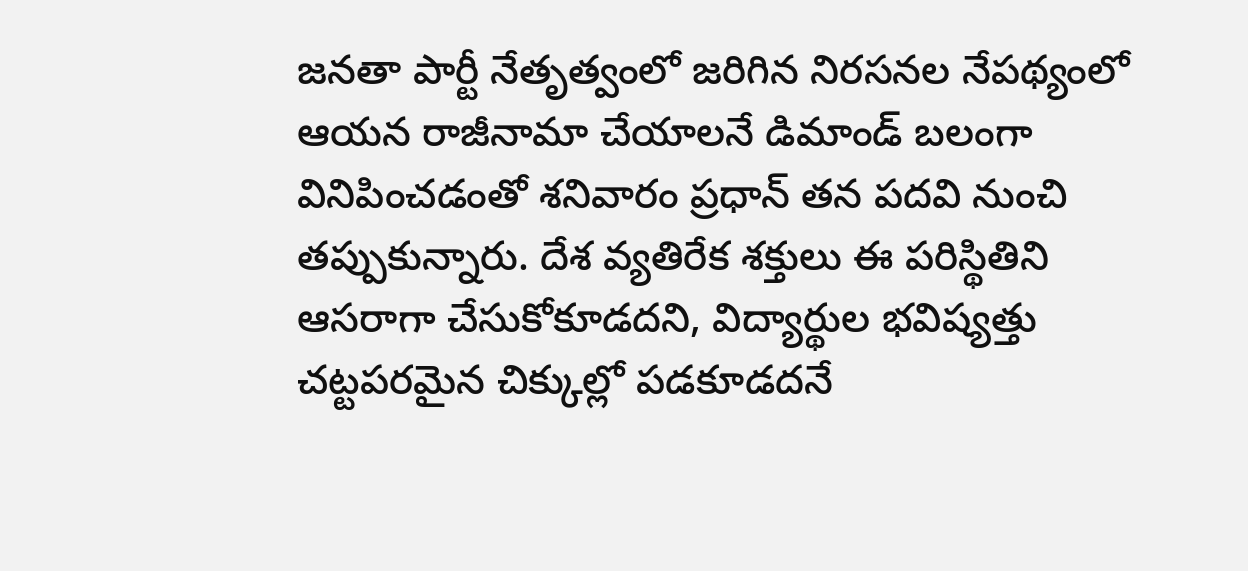జనతా పార్టీ నేతృత్వంలో జరిగిన నిరసనల నేపథ్యంలో ఆయన రాజీనామా చేయాలనే డిమాండ్ బలంగా వినిపించడంతో శనివారం ప్రధాన్ తన పదవి నుంచి తప్పుకున్నారు. దేశ వ్యతిరేక శక్తులు ఈ పరిస్థితిని ఆసరాగా చేసుకోకూడదని, విద్యార్థుల భవిష్యత్తు చట్టపరమైన చిక్కుల్లో పడకూడదనే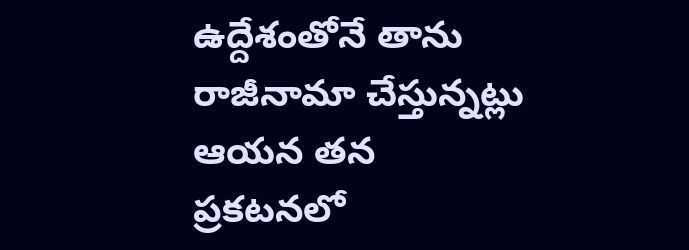ఉద్దేశంతోనే తాను రాజీనామా చేస్తున్నట్లు ఆయన తన ప్రకటనలో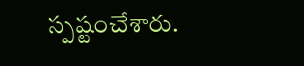స్పష్టంచేశారు.